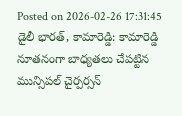Posted on 2026-02-26 17:31:45
డైలీ భారత్, కామారెడ్డి: కామారెడ్డి నూతనంగా బాధ్యతలు చేపట్టిన మున్సిపల్ చైర్పర్సన్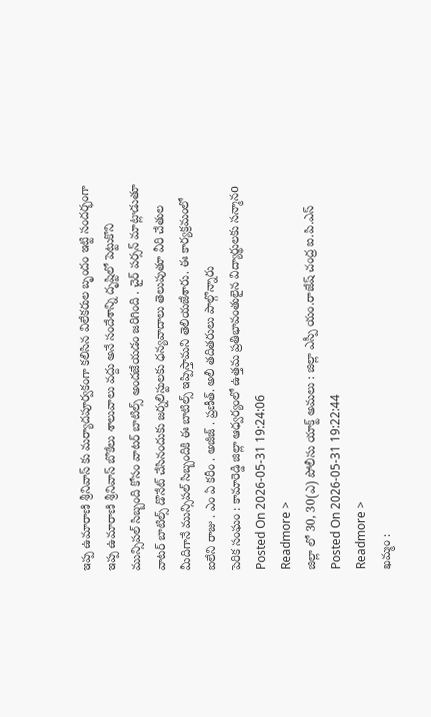ఇప్ప ఉమారాణి శ్రీనివాస్ కు మర్యాదపూర్వకంగా కలిసిన విలేకరుల బృందం ఇట్టి సందర్భంగా ఇప్ప ఉమారాణి శ్రీనివాస్ బొకేలు శాలువాలు వద్దు అనే సందేశాన్ని దృష్టిలో పెట్టుకొని మున్సిపల్ సిబ్బంది కోసం వాటర్ బాటిల్స్ అందజేయడం జరిగింది . చైర్ పర్సన్ మాట్లాడుతూ వాటర్ బాటిల్స్ డొనేట్ చేసినందుకు జర్నలిస్టులకు ధన్యవాదాలు తెలుపుతూ వీరి చేతుల మీదిగానే మున్సిపల్ సిబ్బందికి ఈ బాటిల్స్ ఇప్పిస్తామని తెలియజేశారు. ఈ కార్యక్రమంలో ఐలేని రాజు . ఎం ఏ కరీం . అజీజ్ . ప్రణీత్. అలీ తదితరులు పాల్గొన్నారు
పెరిక సంఘం : కామారెడ్డి జిల్లా ఆధ్వర్యంలో ఉత్తమ ప్రతిభావంతులైన విద్యార్థులకు సన్మానo
Posted On 2026-05-31 19:24:06
Readmore >
జిల్లా లో 30, 30(ఎ) పోలీసు యాక్ట్ అమలు : జిల్లా ఎస్పీ యం.రాజేష్ చంద్ర ఐ.పి.ఎస్
Posted On 2026-05-31 19:22:44
Readmore >
ఖమ్మం :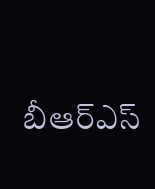బీఆర్ఎస్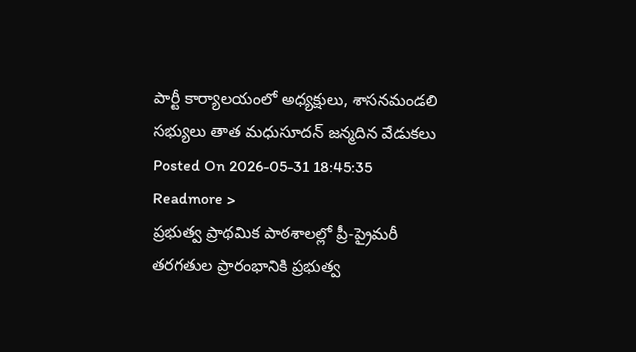పార్టీ కార్యాలయంలో అధ్యక్షులు, శాసనమండలి సభ్యులు తాత మధుసూదన్ జన్మదిన వేడుకలు
Posted On 2026-05-31 18:45:35
Readmore >
ప్రభుత్వ ప్రాథమిక పాఠశాలల్లో ప్రీ-ప్రైమరీ తరగతుల ప్రారంభానికి ప్రభుత్వ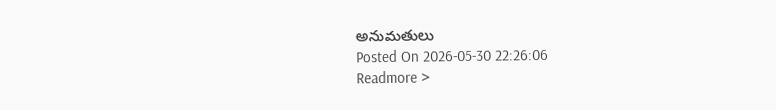అనుమతులు
Posted On 2026-05-30 22:26:06
Readmore >